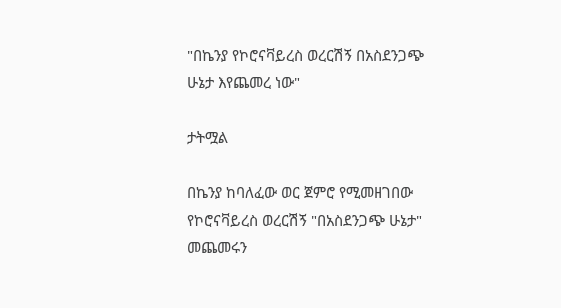"በኬንያ የኮሮናቫይረስ ወረርሽኝ በአስደንጋጭ ሁኔታ እየጨመረ ነው"

ታትሟል

በኬንያ ከባለፈው ወር ጀምሮ የሚመዘገበው የኮሮናቫይረስ ወረርሽኝ "በአስደንጋጭ ሁኔታ" መጨመሩን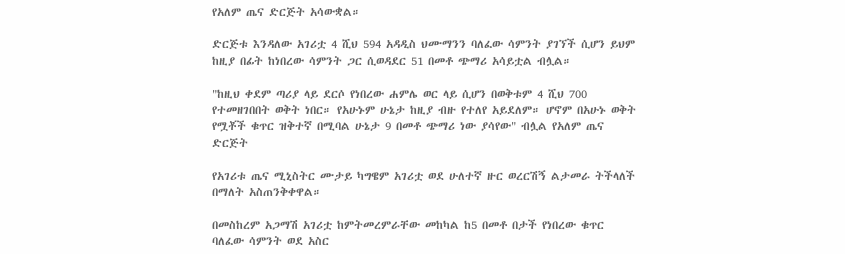የአለም ጤና ድርጅት አሳውቋል።

ድርጅቱ እንዳለው አገሪቷ 4 ሺህ 594 አዳዲስ ህሙማንን ባለፈው ሳምንት ያገኘች ሲሆን ይህም ከዚያ በፊት ከነበረው ሳምንት ጋር ሲወዳደር 51 በመቶ ጭማሪ አሳይቷል ብሏል።

"ከዚህ ቀደም ጣሪያ ላይ ደርሶ የነበረው ሐምሌ ወር ላይ ሲሆን በወቅቱም 4 ሺህ 700 የተመዘገበበት ወቅት ነበር። የአሁኑም ሁኔታ ከዚያ ብዙ የተለየ አይደለም። ሆኖም በአሁኑ ወቅት የሟቾች ቁጥር ዝቅተኛ በሚባል ሁኔታ 9 በመቶ ጭማሪ ነው ያሳየው" ብሏል የአለም ጤና ድርጅት

የአገሪቱ ጤና ሚኒስትር ሙታይ ካግዌም አገሪቷ ወደ ሁለተኛ ዙር ወረርሽኝ ልታመራ ትችላለች በማለት አስጠንቅቀዋል።

በመስከረም አጋማሽ አገሪቷ ከምትመረምራቸው መከካል ከ5 በመቶ በታች የነበረው ቁጥር ባለፈው ሳምንት ወደ አስር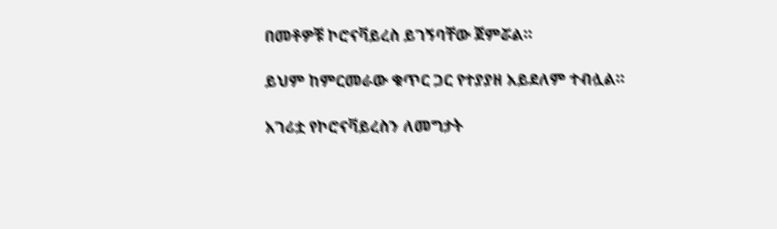በመቶዎቹ ኮሮናቫይረስ ይገኝባቸው ጀምሯል።

ይህም ከምርመራው ቁጥር ጋር የተያያዘ አይደለም ተብሏል።

አገሪቷ የኮሮናቫይረስን ለመግታት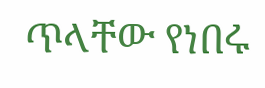ጥላቸው የነበሩ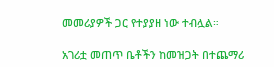መመሪያዎች ጋር የተያያዘ ነው ተብሏል።

አገሪቷ መጠጥ ቤቶችን ከመዝጋት በተጨማሪ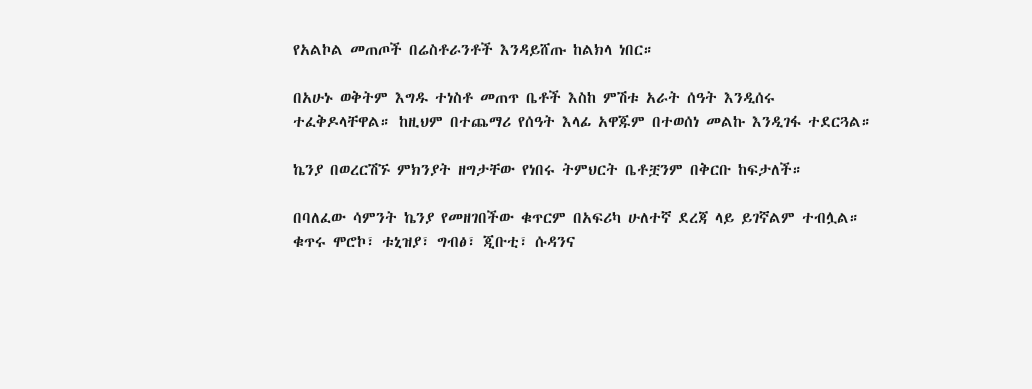የአልኮል መጠጦች በሬስቶራንቶች እንዳይሸጡ ከልክላ ነበር።

በአሁኑ ወቅትም እግዱ ተነስቶ መጠጥ ቤቶች እስከ ምሽቱ አራት ሰዓት እንዲሰሩ ተፈቅዶላቸዋል። ከዚህም በተጨማሪ የሰዓት እላፊ አዋጁም በተወሰነ መልኩ እንዲገፋ ተደርጓል።

ኬንያ በወረርሽኙ ምክንያት ዘግታቸው የነበሩ ትምህርት ቤቶቿንም በቅርቡ ከፍታለች።

በባለፈው ሳምንት ኬንያ የመዘገበችው ቁጥርም በአፍሪካ ሁለተኛ ደረጃ ላይ ይገኛልም ተብሏል። ቁጥሩ ሞሮኮ፣ ቱኒዝያ፣ ግብፅ፣ ጂቡቲ፣ ሱዳንና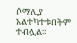ሶማሊያ አልተካተቱበትም ተብሏል።